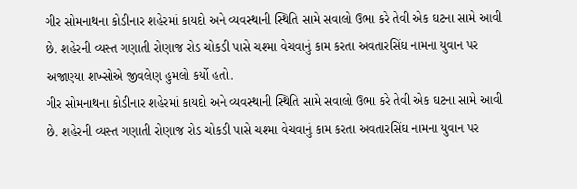ગીર સોમનાથના કોડીનાર શહેરમાં કાયદો અને વ્યવસ્થાની સ્થિતિ સામે સવાલો ઉભા કરે તેવી એક ઘટના સામે આવી છે. શહેરની વ્યસ્ત ગણાતી રોણાજ રોડ ચોકડી પાસે ચશ્મા વેચવાનું કામ કરતા અવતારસિંઘ નામના યુવાન પર અજાણ્યા શખ્સોએ જીવલેણ હુમલો કર્યો હતો.
ગીર સોમનાથના કોડીનાર શહેરમાં કાયદો અને વ્યવસ્થાની સ્થિતિ સામે સવાલો ઉભા કરે તેવી એક ઘટના સામે આવી છે. શહેરની વ્યસ્ત ગણાતી રોણાજ રોડ ચોકડી પાસે ચશ્મા વેચવાનું કામ કરતા અવતારસિંઘ નામના યુવાન પર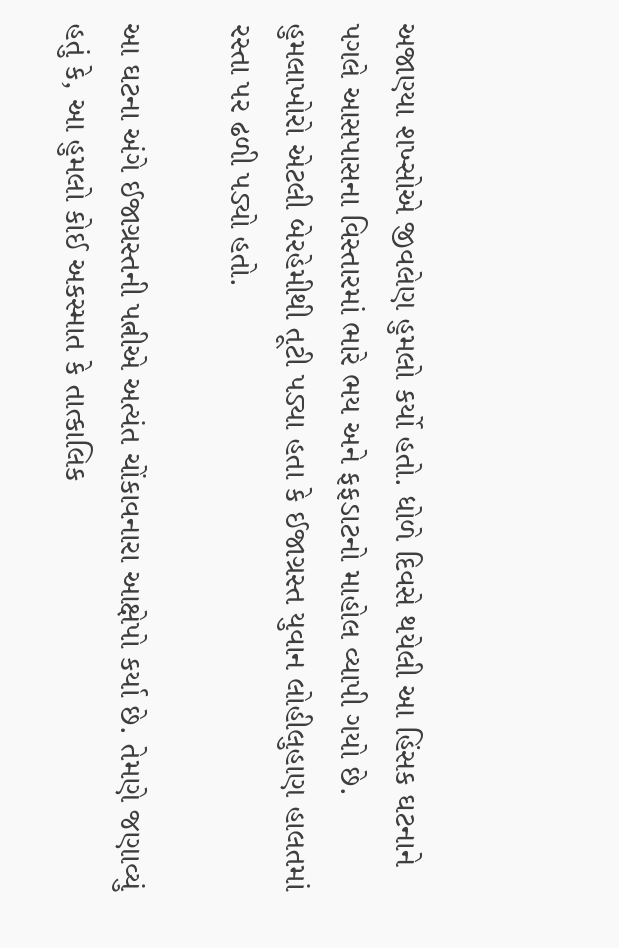અજાણ્યા શખ્સોએ જીવલેણ હુમલો કર્યો હતો. ધોળે દિવસે થયેલી આ હિંસક ઘટનાને પગલે આસપાસના વિસ્તારમાં ભારે ભય અને ફફડાટનો માહોલ વ્યાપી ગયો છે. હુમલાખોરો એટલી બેરહેમીથી તૂટી પડ્યા હતા કે ઈજાગ્રસ્ત યુવાન લોહીલુહાણ હાલતમાં રસ્તા પર ઢળી પડ્યો હતો.

આ ઘટના અંગે ઈજાગ્રસ્તની પત્નીએ અત્યંત ચોંકાવનારા આક્ષેપો કર્યા છે. તેમણે જણાવ્યું હતું કે, આ હુમલો કોઈ અકસ્માત કે તાત્કાલિક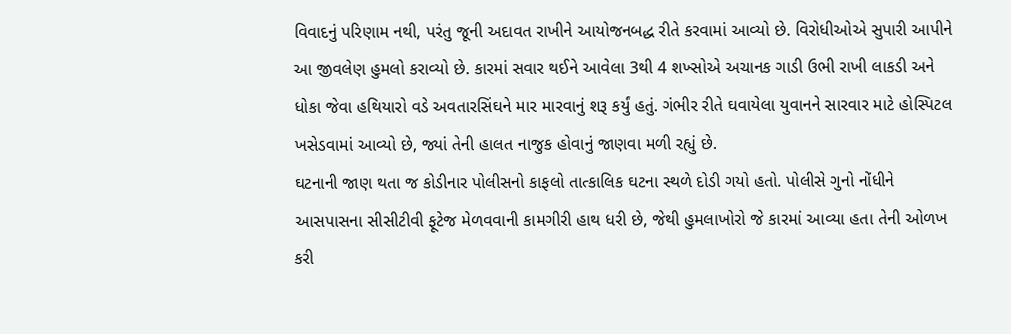વિવાદનું પરિણામ નથી, પરંતુ જૂની અદાવત રાખીને આયોજનબદ્ધ રીતે કરવામાં આવ્યો છે. વિરોધીઓએ સુપારી આપીને આ જીવલેણ હુમલો કરાવ્યો છે. કારમાં સવાર થઈને આવેલા 3થી 4 શખ્સોએ અચાનક ગાડી ઉભી રાખી લાકડી અને ધોકા જેવા હથિયારો વડે અવતારસિંઘને માર મારવાનું શરૂ કર્યું હતું. ગંભીર રીતે ઘવાયેલા યુવાનને સારવાર માટે હોસ્પિટલ ખસેડવામાં આવ્યો છે, જ્યાં તેની હાલત નાજુક હોવાનું જાણવા મળી રહ્યું છે.
ઘટનાની જાણ થતા જ કોડીનાર પોલીસનો કાફલો તાત્કાલિક ઘટના સ્થળે દોડી ગયો હતો. પોલીસે ગુનો નોંધીને આસપાસના સીસીટીવી ફૂટેજ મેળવવાની કામગીરી હાથ ધરી છે, જેથી હુમલાખોરો જે કારમાં આવ્યા હતા તેની ઓળખ કરી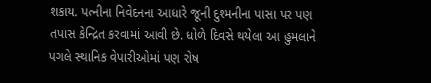શકાય. પત્નીના નિવેદનના આધારે જૂની દુશ્મનીના પાસા પર પણ તપાસ કેન્દ્રિત કરવામાં આવી છે. ધોળે દિવસે થયેલા આ હુમલાને પગલે સ્થાનિક વેપારીઓમાં પણ રોષ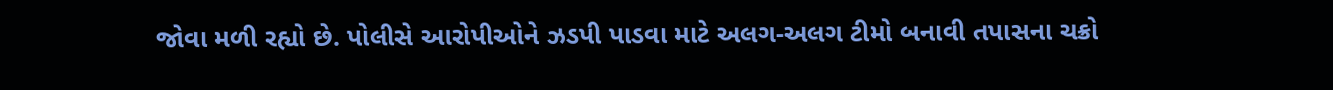જોવા મળી રહ્યો છે. પોલીસે આરોપીઓને ઝડપી પાડવા માટે અલગ-અલગ ટીમો બનાવી તપાસના ચક્રો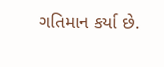ગતિમાન કર્યા છે.